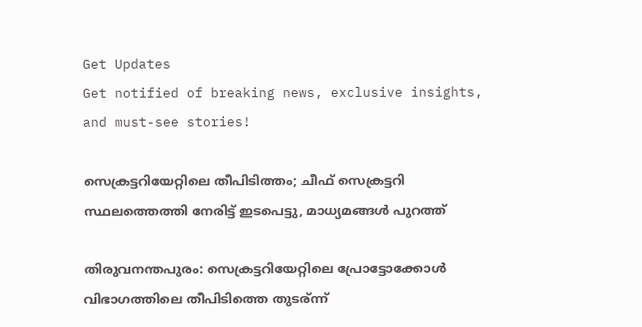Get Updates
Get notified of breaking news, exclusive insights, and must-see stories!

സെക്രട്ടറിയേറ്റിലെ തീപിടിത്തം; ചീഫ് സെക്രട്ടറി സ്ഥലത്തെത്തി നേരിട്ട് ഇടപെട്ടു, മാധ്യമങ്ങൾ പുറത്ത്

തിരുവനന്തപുരം: സെക്രട്ടറിയേറ്റിലെ പ്രോട്ടോക്കോള്‍ വിഭാഗത്തിലെ തീപിടിത്തെ തുടര്ന്ന്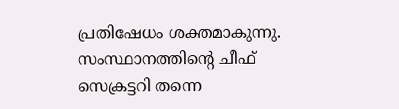പ്രതിഷേധം ശക്തമാകുന്നു. സംസ്ഥാനത്തിന്റെ ചീഫ് സെക്രട്ടറി തന്നെ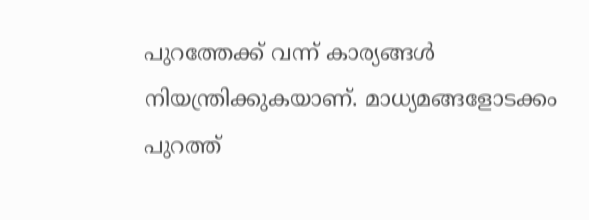പുറത്തേക്ക് വന്ന് കാര്യങ്ങള്‍ നിയന്ത്രിക്കുകയാണ്. മാധ്യമങ്ങളോടക്കം പുറത്ത്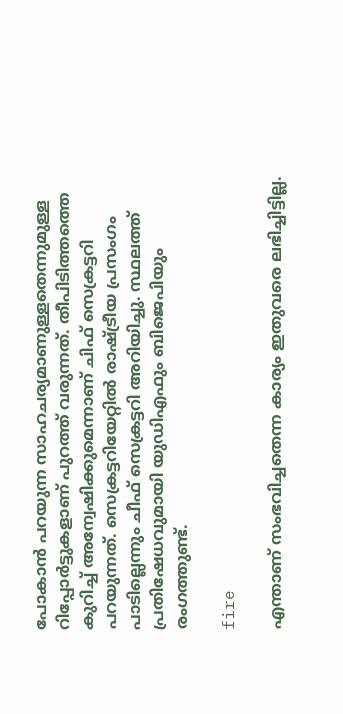പോകാന്‍ പറയുന്ന സാഹചര്യമാണുള്ളതെന്നുമുള്ള റിപ്പോര്‍ട്ടുകളാണ് പുറത്ത് വരുന്നത്. തീപിടിത്തത്തെ കുറിച്ച് അന്വേഷിക്കുമെന്നാണ് ചിഫ് സെക്രട്ടറി പറയുന്നത്. സെക്രട്ടറിയേറ്റില്‍ രാഷ്ട്രീയ പ്രസംഗം പാടില്ലെന്നും ചീഫ് സെക്രട്ടറി അറിയിച്ചു. സ്ഥലത്ത് പ്രതിഷേധവുമായി യുഡിഎഫും ബിജെപിയും രംഗത്തുണ്ട്.

fire

എന്താണ് സംഭവിച്ചതെന്ന കാര്യം ഇതുവരെ ലഭിച്ചിട്ടില്ല.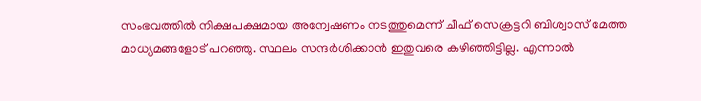സംഭവത്തില്‍ നിക്ഷപക്ഷമായ അന്വേഷണം നടത്തുമെന്ന് ചീഫ് സെക്രട്ടറി ബിശ്വാസ് മേത്ത മാധ്യമങ്ങളോട് പറഞ്ഞു. സ്ഥലം സന്ദര്‍ശിക്കാന്‍ ഇതുവരെ കഴിഞ്ഞിട്ടില്ല. എന്നാല്‍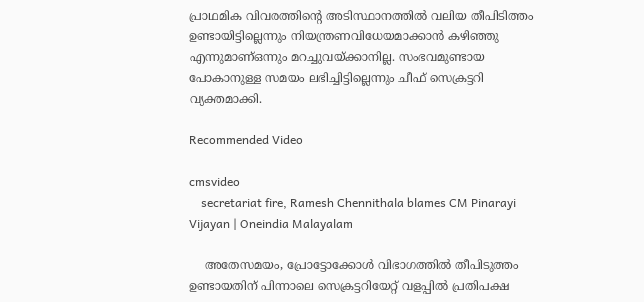പ്രാഥമിക വിവരത്തിന്റെ അടിസ്ഥാനത്തില്‍ വലിയ തീപിടിത്തം ഉണ്ടായിട്ടില്ലെന്നും നിയന്ത്രണവിധേയമാക്കാന്‍ കഴിഞ്ഞു എന്നുമാണ്ഒന്നും മറച്ചുവയ്ക്കാനില്ല. സംഭവമുണ്ടായ പോകാനുള്ള സമയം ലഭിച്ചിട്ടില്ലെന്നും ചീഫ് സെക്രട്ടറി വ്യക്തമാക്കി.

Recommended Video

cmsvideo
    secretariat fire, Ramesh Chennithala blames CM Pinarayi Vijayan | Oneindia Malayalam

    അതേസമയം, പ്രോട്ടോക്കോള്‍ വിഭാഗത്തില്‍ തീപിടുത്തം ഉണ്ടായതിന് പിന്നാലെ സെക്രട്ടറിയേറ്റ് വളപ്പില്‍ പ്രതിപക്ഷ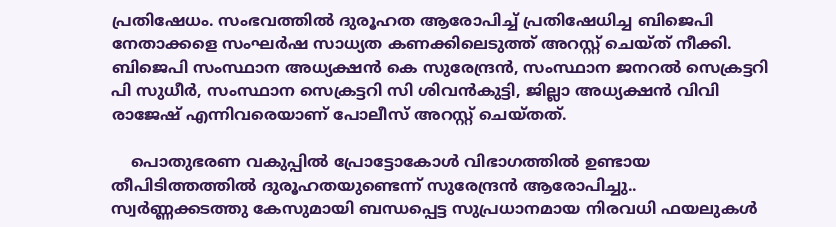പ്രതിഷേധം. സംഭവത്തില്‍ ദുരൂഹത ആരോപിച്ച് പ്രതിഷേധിച്ച ബിജെപി നേതാക്കളെ സംഘര്‍ഷ സാധ്യത കണക്കിലെടുത്ത് അറസ്റ്റ് ചെയ്ത് നീക്കി. ബിജെപി സംസ്ഥാന അധ്യക്ഷന്‍ കെ സുരേന്ദ്രന്‍, സംസ്ഥാന ജനറല്‍ സെക്രട്ടറി പി സുധീര്‍, സംസ്ഥാന സെക്രട്ടറി സി ശിവന്‍കുട്ടി, ജില്ലാ അധ്യക്ഷന്‍ വിവി രാജേഷ് എന്നിവരെയാണ് പോലീസ് അറസ്റ്റ് ചെയ്തത്.

    പൊതുഭരണ വകുപ്പില്‍ പ്രോട്ടോകോള്‍ വിഭാഗത്തില്‍ ഉണ്ടായ തീപിടിത്തത്തില്‍ ദുരൂഹതയുണ്ടെന്ന് സുരേന്ദ്രന്‍ ആരോപിച്ചു.. സ്വര്‍ണ്ണക്കടത്തു കേസുമായി ബന്ധപ്പെട്ട സുപ്രധാനമായ നിരവധി ഫയലുകള്‍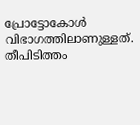പ്രോട്ടോകോള്‍ വിഭാഗത്തിലാണുള്ളത്. തീപിടിത്തം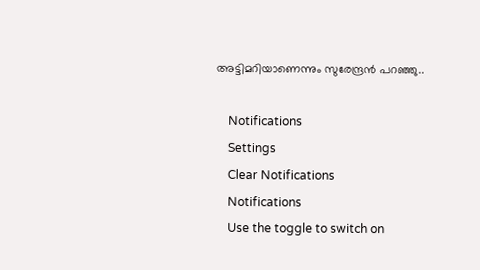അട്ടിമറിയാണെന്നും സുരേന്ദ്രന്‍ പറഞ്ഞു..

    Notifications
    Settings
    Clear Notifications
    Notifications
    Use the toggle to switch on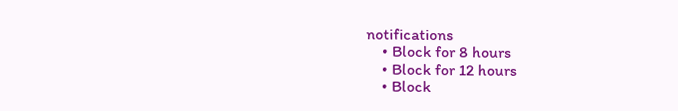notifications
    • Block for 8 hours
    • Block for 12 hours
    • Block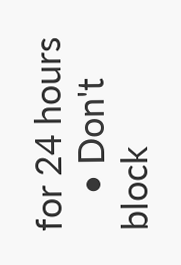for 24 hours
    • Don't block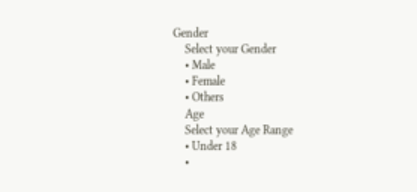Gender
    Select your Gender
    • Male
    • Female
    • Others
    Age
    Select your Age Range
    • Under 18
    •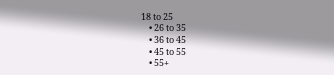18 to 25
    • 26 to 35
    • 36 to 45
    • 45 to 55
    • 55+